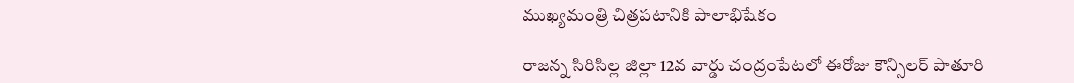ముఖ్యమంత్రి చిత్రపటానికి పాలాభిషేకం

రాజన్న సిరిసిల్ల జిల్లా 12వ వార్డు చంద్రంపేటలో ఈరోజు కౌన్సిలర్ పాతూరి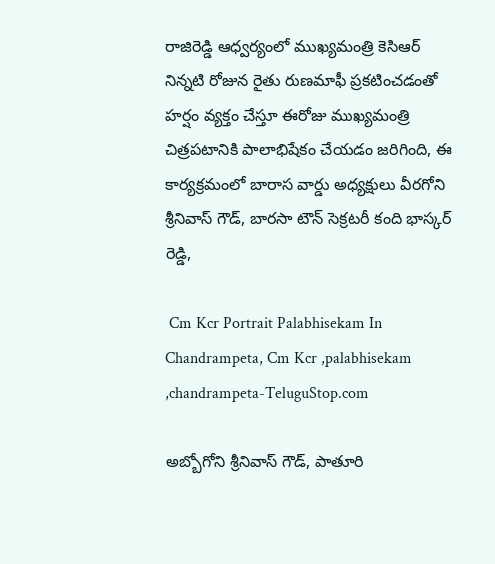రాజిరెడ్డి ఆధ్వర్యంలో ముఖ్యమంత్రి కెసిఆర్ నిన్నటి రోజున రైతు రుణమాఫీ ప్రకటించడంతో హర్షం వ్యక్తం చేస్తూ ఈరోజు ముఖ్యమంత్రి చిత్రపటానికి పాలాభిషేకం చేయడం జరిగింది, ఈ కార్యక్రమంలో బారాస వార్డు అధ్యక్షులు వీరగోని శ్రీనివాస్ గౌడ్, బారసా టౌన్ సెక్రటరీ కంది భాస్కర్ రెడ్డి,

 Cm Kcr Portrait Palabhisekam In Chandrampeta, Cm Kcr ,palabhisekam ,chandrampeta-TeluguStop.com

అబ్బోగోని శ్రీనివాస్ గౌడ్, పాతూరి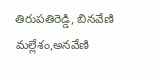తిరుపతిరెడ్డి, బినవేణి మల్లేశం,అనవేణి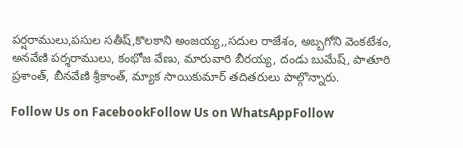పర్షరాములు,పసుల సతీష్,కొలకాని అంజయ్య,,సదుల రాజేశం, అబ్బగోని వెంకటేశం, అనవేణి పర్శరాములు, కంభోజ వేణు, మారువారి బీరయ్య, దండు బుమేష్, పాతూరి ప్రశాంత్, బీనవేణి శ్రీకాంత్, మ్యాక సాయికుమార్ తదితరులు పాల్గొన్నారు.

Follow Us on FacebookFollow Us on WhatsAppFollow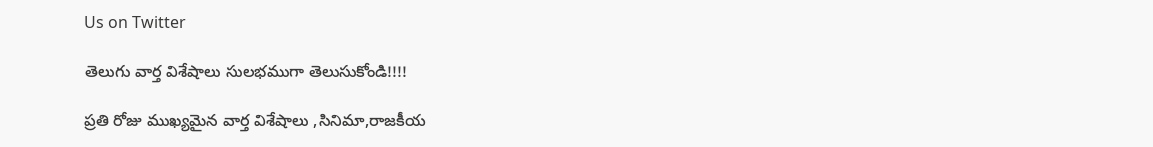Us on Twitter

తెలుగు వార్త విశేషాలు సులభముగా తెలుసుకోండి!!!!

ప్రతి రోజు ముఖ్యమైన వార్త విశేషాలు ,సినిమా,రాజకీయ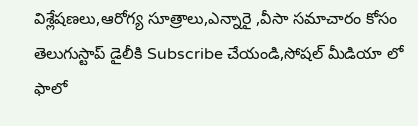విశ్లేషణలు,ఆరోగ్య సూత్రాలు,ఎన్నారై ,వీసా సమాచారం కోసం తెలుగుస్టాప్ డైలీకి Subscribe చేయండి,సోషల్ మీడియా లో ఫాలో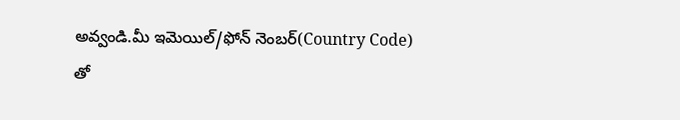అవ్వండి.మీ ఇమెయిల్/ఫోన్ నెంబర్(Country Code) తో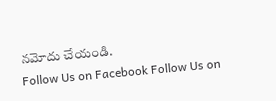నమోదు చేయండి.
Follow Us on Facebook Follow Us on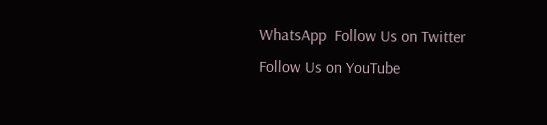WhatsApp  Follow Us on Twitter Follow Us on YouTube